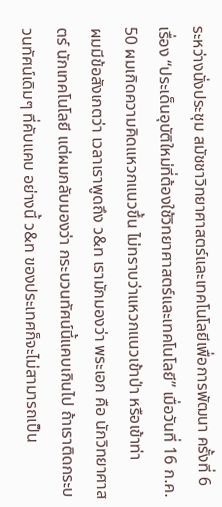ระหว่างนั่งประชุม สมัชชาวิทยาศาสตร์และเทคโนโลยีเพื่อการพัฒนา ครั้งที่ 6 เรื่อง “ประเด็นอุบัติใหม่ที่ต้องใช้วิทยาศาสตร์และเทคโนโลยี” เมื่อวันที่ 16 ก.ค. 50 ผมเกิดความคิดแหวกแนวขึ้น ไม่ทราบว่าแหวกแนวเข้าป่า หรือเข้าท่า
ผมมีข้อสังเกตว่า เวลาเราพูดถึง ว&ท เรามักมองว่า พระเอก คือ นักวิทยาศาสตร์ นักเทคโนโลยี แต่ผมกลับมองว่า กระบวนทัศน์นี้แคบเกินไป ถ้าเราติดกระบวนทัศน์เดิมๆ ที่คับแคบ อย่างนี้ ว&ท ของประเทศก็จะไม่สามารถเป็น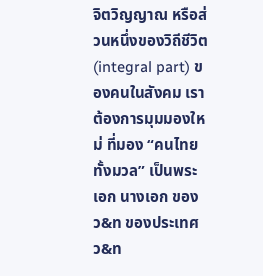จิตวิญญาณ หรือส่วนหนึ่งของวิถีชีวิต (integral part) ของคนในสังคม เราต้องการมุมมองใหม่ ที่มอง “คนไทยทั้งมวล” เป็นพระเอก นางเอก ของ ว&ท ของประเทศ
ว&ท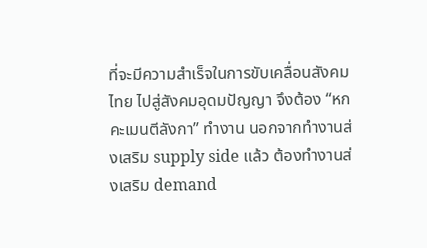ที่จะมีความสำเร็จในการขับเคลื่อนสังคมไทย ไปสู่สังคมอุดมปัญญา จึงต้อง “หกคะเมนตีลังกา” ทำงาน นอกจากทำงานส่งเสริม supply side แล้ว ต้องทำงานส่งเสริม demand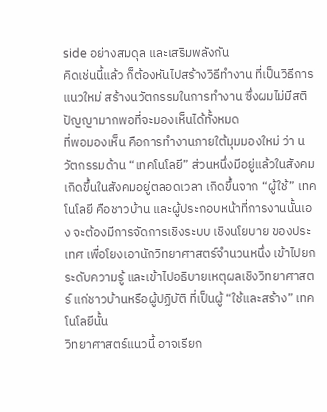side อย่างสมดุล และเสริมพลังกัน
คิดเช่นนี้แล้ว ก็ต้องหันไปสร้างวิธีทำงาน ที่เป็นวิธีการแนวใหม่ สร้างนวัตกรรมในการทำงาน ซึ่งผมไม่มีสติปัญญามากพอที่จะมองเห็นได้ทั้งหมด
ที่พอมองเห็น คือการทำงานภายใต้มุมมองใหม่ ว่า นวัตกรรมด้าน “เทคโนโลยี” ส่วนหนึ่งมีอยู่แล้วในสังคม เกิดขึ้นในสังคมอยู่ตลอดเวลา เกิดขึ้นจาก “ผู้ใช้” เทคโนโลยี คือชาวบ้าน และผู้ประกอบหน้าที่การงานนั้นเอง จะต้องมีการจัดการเชิงระบบ เชิงนโยบาย ของประเทศ เพื่อโยงเอานักวิทยาศาสตร์จำนวนหนึ่ง เข้าไปยกระดับความรู้ และเข้าไปอธิบายเหตุผลเชิงวิทยาศาสตร์ แก่ชาวบ้านหรือผู้ปฏิบัติ ที่เป็นผู้ “ใช้และสร้าง” เทคโนโลยีนั้น
วิทยาศาสตร์แนวนี้ อาจเรียก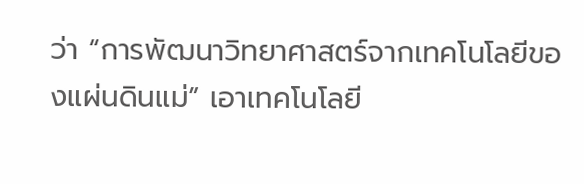ว่า “การพัฒนาวิทยาศาสตร์จากเทคโนโลยีของแผ่นดินแม่” เอาเทคโนโลยี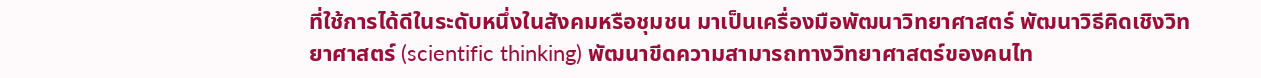ที่ใช้การได้ดีในระดับหนึ่งในสังคมหรือชุมชน มาเป็นเครื่องมือพัฒนาวิทยาศาสตร์ พัฒนาวิธีคิดเชิงวิทยาศาสตร์ (scientific thinking) พัฒนาขีดความสามารถทางวิทยาศาสตร์ของคนไท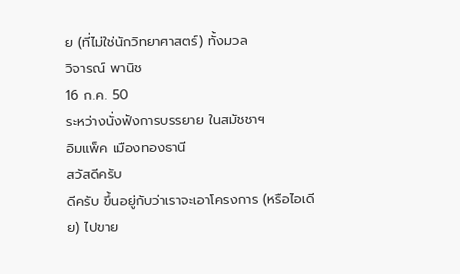ย (ที่ไม่ใช่นักวิทยาศาสตร์) ทั้งมวล
วิจารณ์ พานิช
16 ก.ค. 50
ระหว่างนั่งฟังการบรรยาย ในสมัชชาฯ
อิมแพ็ค เมืองทองธานี
สวัสดีครับ
ดีครับ ขึ้นอยู่กับว่าเราจะเอาโครงการ (หรือไอเดีย) ไปขาย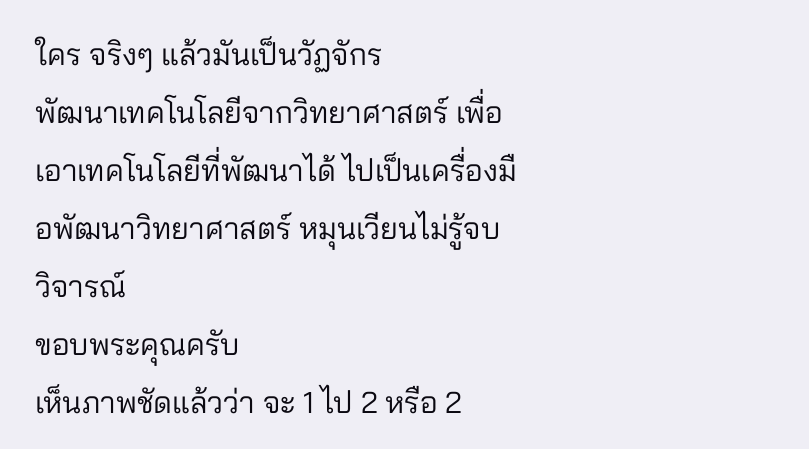ใคร จริงๆ แล้วมันเป็นวัฏจักร
พัฒนาเทคโนโลยีจากวิทยาศาสตร์ เพื่อเอาเทคโนโลยีที่พัฒนาได้ ไปเป็นเครื่องมือพัฒนาวิทยาศาสตร์ หมุนเวียนไม่รู้จบ
วิจารณ์
ขอบพระคุณครับ
เห็นภาพชัดแล้วว่า จะ 1 ไป 2 หรือ 2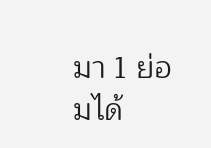มา 1 ย่อมได้